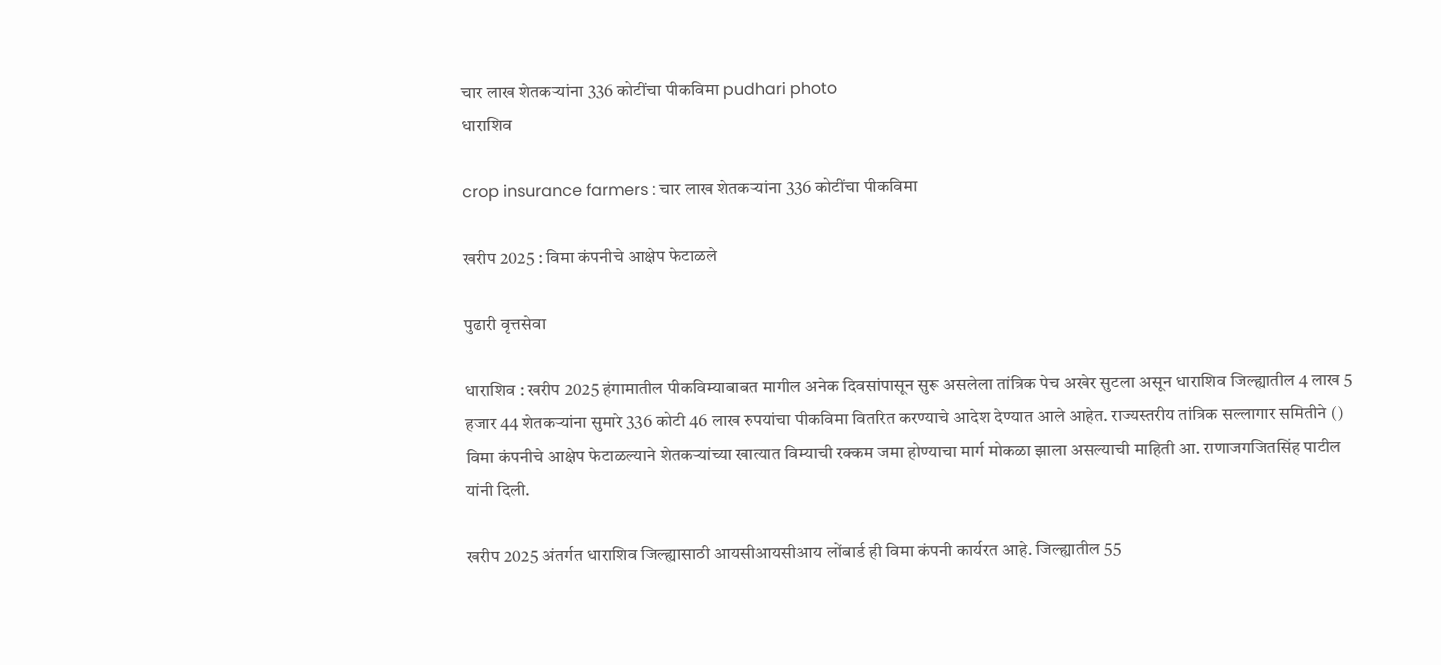चार लाख शेतकऱ्यांना 336 कोटींचा पीकविमा pudhari photo
धाराशिव

crop insurance farmers : चार लाख शेतकऱ्यांना 336 कोटींचा पीकविमा

खरीप 2025 : विमा कंपनीचे आक्षेप फेटाळले

पुढारी वृत्तसेवा

धाराशिव : खरीप 2025 हंगामातील पीकविम्याबाबत मागील अनेक दिवसांपासून सुरू असलेला तांत्रिक पेच अखेर सुटला असून धाराशिव जिल्ह्यातील 4 लाख 5 हजार 44 शेतकऱ्यांना सुमारे 336 कोटी 46 लाख रुपयांचा पीकविमा वितरित करण्याचे आदेश देण्यात आले आहेत. राज्यस्तरीय तांत्रिक सल्लागार समितीने () विमा कंपनीचे आक्षेप फेटाळल्याने शेतकऱ्यांच्या खात्यात विम्याची रक्कम जमा होण्याचा मार्ग मोकळा झाला असल्याची माहिती आ. राणाजगजितसिंह पाटील यांनी दिली.

खरीप 2025 अंतर्गत धाराशिव जिल्ह्यासाठी आयसीआयसीआय लोंबार्ड ही विमा कंपनी कार्यरत आहे. जिल्ह्यातील 55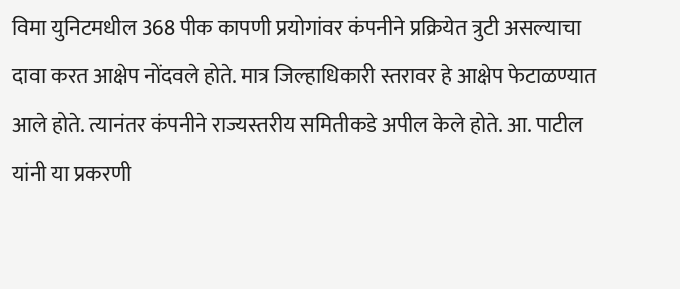विमा युनिटमधील 368 पीक कापणी प्रयोगांवर कंपनीने प्रक्रियेत त्रुटी असल्याचा दावा करत आक्षेप नोंदवले होते. मात्र जिल्हाधिकारी स्तरावर हे आक्षेप फेटाळण्यात आले होते. त्यानंतर कंपनीने राज्यस्तरीय समितीकडे अपील केले होते. आ. पाटील यांनी या प्रकरणी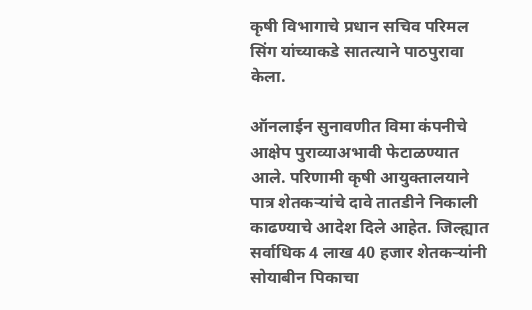कृषी विभागाचे प्रधान सचिव परिमल सिंग यांच्याकडे सातत्याने पाठपुरावा केला.

ऑनलाईन सुनावणीत विमा कंपनीचे आक्षेप पुराव्याअभावी फेटाळण्यात आले. परिणामी कृषी आयुक्तालयाने पात्र शेतकऱ्यांचे दावे तातडीने निकाली काढण्याचे आदेश दिले आहेत. जिल्ह्यात सर्वाधिक 4 लाख 40 हजार शेतकऱ्यांनी सोयाबीन पिकाचा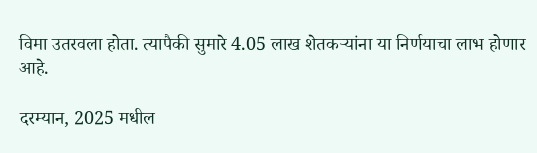विमा उतरवला होता. त्यापैकी सुमारे 4.05 लाख शेतकऱ्यांना या निर्णयाचा लाभ होणार आहे.

दरम्यान, 2025 मधील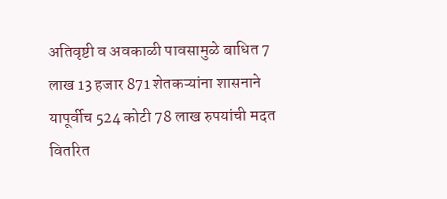अतिवृष्टी व अवकाळी पावसामुळे बाधित 7 लाख 13 हजार 871 शेतकऱ्यांना शासनाने यापूर्वीच 524 कोटी 78 लाख रुपयांची मदत वितरित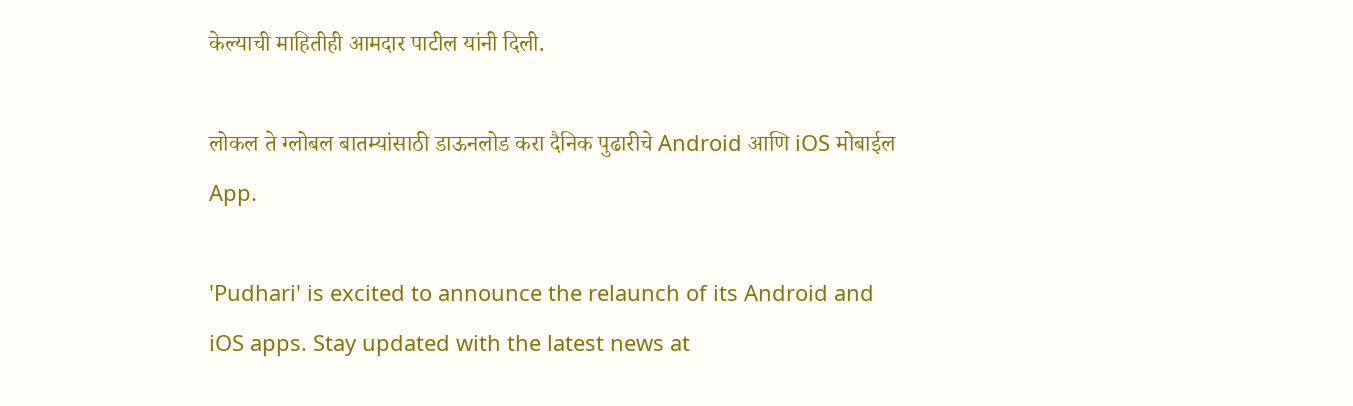केल्याची माहितीही आमदार पाटील यांनी दिली.

लोकल ते ग्लोबल बातम्यांसाठी डाऊनलोड करा दैनिक पुढारीचे Android आणि iOS मोबाईल App.

'Pudhari' is excited to announce the relaunch of its Android and iOS apps. Stay updated with the latest news at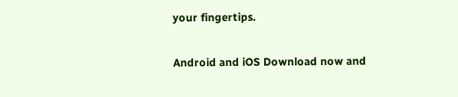your fingertips.

Android and iOS Download now and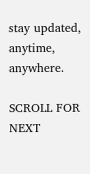stay updated, anytime, anywhere.

SCROLL FOR NEXT